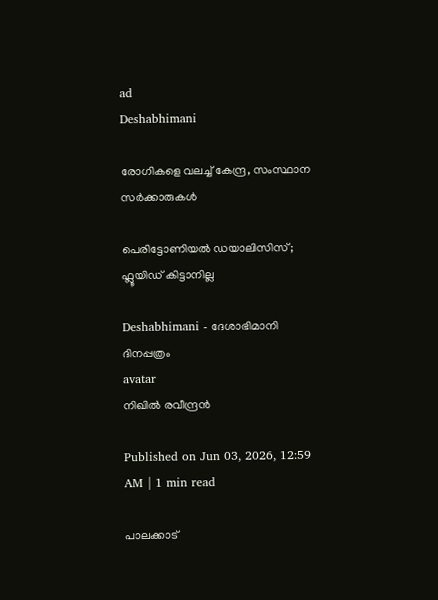ad
Deshabhimani

രോഗികളെ വലച്ച്‌ കേന്ദ്ര, സംസ്ഥാന സർക്കാരുകൾ

പെരിട്ടോണിയൽ ഡയാലിസിസ്; ഫ്ലൂയിഡ് കിട്ടാനില്ല

Deshabhimani - ദേശാഭിമാനി ദിനപ്പത്രം
avatar
നിഖിൽ രവീന്ദ്രൻ

Published on Jun 03, 2026, 12:59 AM | 1 min read

പാലക്കാട്‌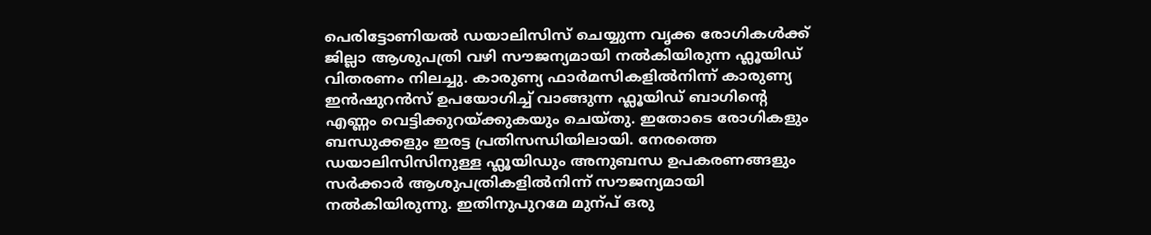പെരിട്ടോണിയൽ ഡയാലിസിസ്‌ ചെയ്യുന്ന വൃക്ക രോഗികൾക്ക്‌ ജില്ലാ ആശുപത്രി വഴി സൗജന്യമായി നൽകിയിരുന്ന ഫ്ലൂയിഡ് വിതരണം നിലച്ചു. കാരുണ്യ ഫാർമസികളിൽനിന്ന് കാരുണ്യ ഇൻഷുറൻസ് ഉപയോഗിച്ച്‌ വാങ്ങുന്ന ഫ്ലൂയിഡ്‌ ബാഗിന്റെ എണ്ണം വെട്ടിക്കുറയ്‌ക്കുകയും ചെയ്‌തു. ഇതോടെ രോഗികളും ബന്ധുക്കളും ഇരട്ട പ്രതിസന്ധിയിലായി. നേരത്തെ ഡയാലിസിസിനുള്ള ഫ്ലൂയിഡും അനുബന്ധ ഉപകരണങ്ങളും സർക്കാർ ആശുപത്രികളിൽനിന്ന് സൗജന്യമായി നൽകിയിരുന്നു. ഇതിനുപുറമേ മുന്പ്‌ ഒരു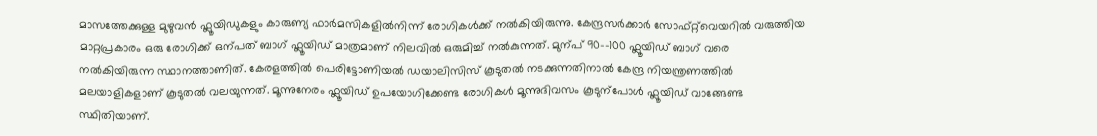മാസത്തേക്കുള്ള മുഴുവൻ ഫ്ലൂയിഡുകളും കാരുണ്യ ഫാർമസികളിൽനിന്ന് രോഗികൾക്ക് നൽകിയിരുന്നു. കേന്ദ്രസർക്കാർ സോഫ്‌റ്റ്‌വെയറിൽ വരുത്തിയ മാറ്റപ്രകാരം ഒരു രോഗിക്ക്‌ ഒന്പത്‌ ബാഗ്‌ ഫ്ലൂയിഡ്‌ മാത്രമാണ്‌ നിലവിൽ ഒരുമിച്ച്‌ നൽകുന്നത്‌. മുന്പ്‌ 90-–100 ഫ്ലൂയിഡ്‌ ബാഗ്‌ വരെ നൽകിയിരുന്ന സ്ഥാനത്താണിത്‌. കേരളത്തിൽ പെരിട്ടോണിയൽ ഡയാലിസിസ്‌ കൂടുതൽ നടക്കുന്നതിനാൽ കേന്ദ്ര നിയന്ത്രണത്തിൽ മലയാളികളാണ്‌ കൂടുതൽ വലയുന്നത്‌. മൂന്നുനേരം ഫ്ലൂയിഡ്‌ ഉപയോഗിക്കേണ്ട രോഗികൾ മൂന്നുദിവസം കൂടുന്പോൾ ഫ്ലൂയിഡ് വാങ്ങേണ്ട സ്ഥിതിയാണ്‌.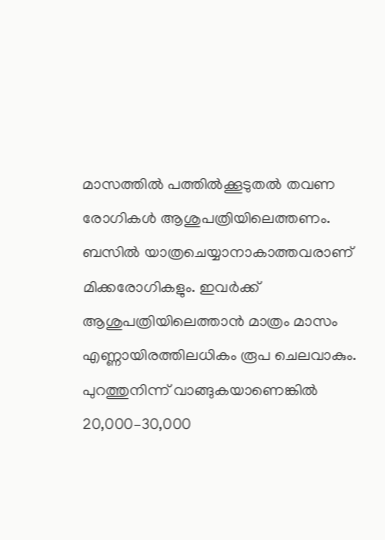മാസത്തിൽ പത്തിൽക്കൂടുതൽ തവണ രോഗികൾ ആശുപത്രിയിലെത്തണം. ബസിൽ യാത്രചെയ്യാനാകാത്തവരാണ്‌ മിക്കരോഗികളും. ഇവർക്ക്‌ ആശുപത്രിയിലെത്താൻ മാത്രം മാസം എണ്ണായിരത്തിലധികം രൂപ ചെലവാകും. പുറത്തുനിന്ന്‌ വാങ്ങുകയാണെങ്കിൽ 20,000–30,000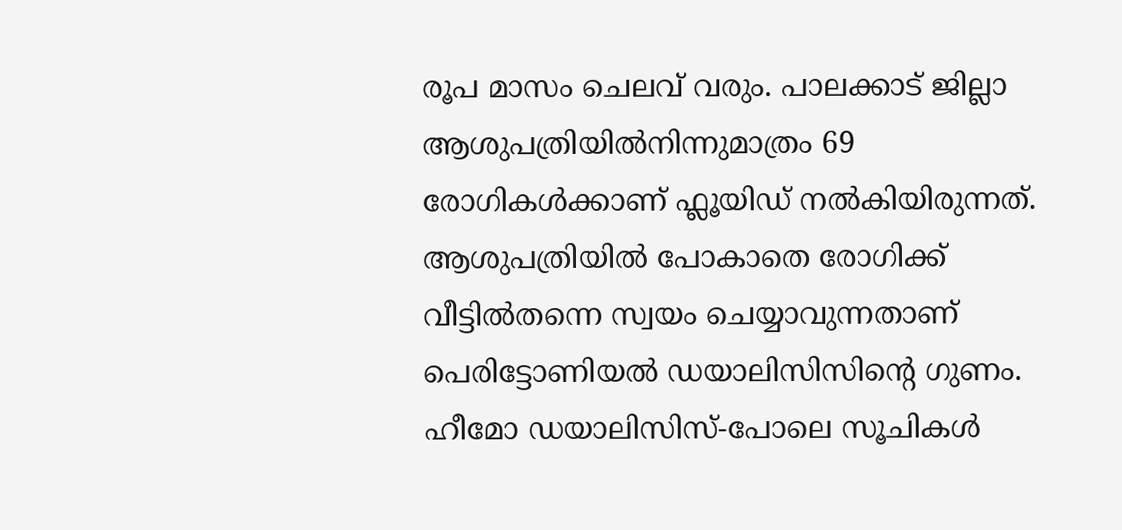രൂപ മാസം ചെലവ്‌ വരും. പാലക്കാട്‌ ജില്ലാ ആശുപത്രിയിൽനിന്നുമാത്രം 69 രോഗികൾക്കാണ്‌ ഫ്ലൂയിഡ് നൽകിയിരുന്നത്‌. ആശുപത്രിയിൽ പോകാതെ രോഗിക്ക് വീട്ടിൽതന്നെ സ്വയം ചെയ്യാവുന്നതാണ് പെരിട്ടോണിയൽ ഡയാലിസിസിന്റെ ഗുണം. ഹീമോ ഡയാലിസിസ്‌-പോലെ സൂചികൾ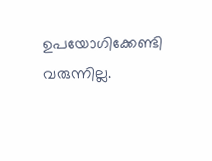ഉപയോഗിക്കേണ്ടി വരുന്നില്ല.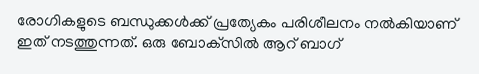രോഗികളുടെ ബന്ധുക്കൾക്ക്‌ പ്രത്യേകം പരിശീലനം നൽകിയാണ്‌ ഇത്‌ നടത്തുന്നത്‌. ഒരു ബോക്‌സിൽ ആറ്‌ ബാഗ്‌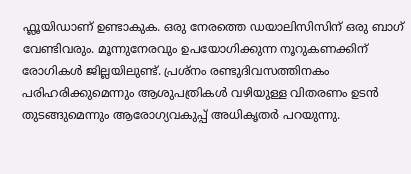ഫ്ലൂയിഡാണ്‌ ഉണ്ടാകുക. ഒരു നേരത്തെ ഡയാലിസിസിന്‌ ഒരു ബാഗ്‌ വേണ്ടിവരും. മൂന്നുനേരവും ഉപയോഗിക്കുന്ന നൂറുകണക്കിന്‌ രോഗികൾ ജില്ലയിലുണ്ട്‌. പ്രശ്‌നം രണ്ടുദിവസത്തിനകം പരിഹരിക്കുമെന്നും ആശുപത്രികൾ വഴിയുള്ള വിതരണം ഉടൻ തുടങ്ങുമെന്നും ആരോഗ്യവകുപ്പ്‌ അധികൃതർ പറയുന്നു.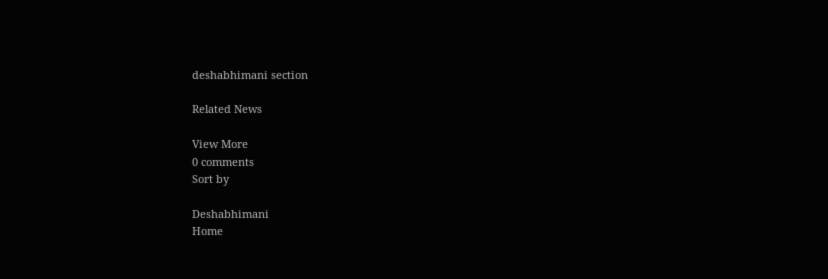deshabhimani section

Related News

View More
0 comments
Sort by

Deshabhimani
Home